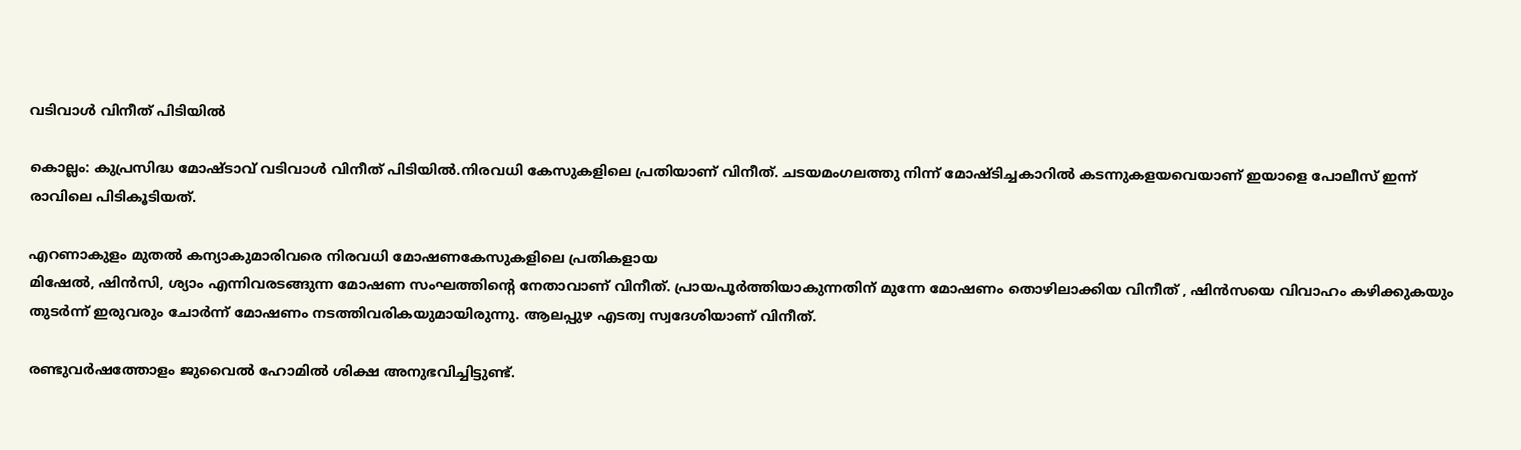വടിവാള്‍ വിനീത് പിടിയില്‍

കൊല്ലം: കുപ്രസിദ്ധ മോഷ്ടാവ് വടിവാള്‍ വിനീത് പിടിയില്‍.നിരവധി കേസുകളിലെ പ്രതിയാണ് വിനീത്. ചടയമംഗലത്തു നിന്ന് മോഷ്ടിച്ചകാറില്‍ കടന്നുകളയവെയാണ് ഇയാളെ പോലീസ് ഇന്ന് രാവിലെ പിടികൂടിയത്.

എറണാകുളം മുതല്‍ കന്യാകുമാരിവരെ നിരവധി മോഷണകേസുകളിലെ പ്രതികളായ
മിഷേല്‍, ഷിന്‍സി, ശ്യാം എന്നിവരടങ്ങുന്ന മോഷണ സംഘത്തിന്റെ നേതാവാണ് വിനീത്. പ്രായപൂര്‍ത്തിയാകുന്നതിന് മുന്നേ മോഷണം തൊഴിലാക്കിയ വിനീത് , ഷിന്‍സയെ വിവാഹം കഴിക്കുകയും തുടര്‍ന്ന് ഇരുവരും ചോര്‍ന്ന് മോഷണം നടത്തിവരികയുമായിരുന്നു. ആലപ്പുഴ എടത്വ സ്വദേശിയാണ് വിനീത്.

രണ്ടുവര്‍ഷത്തോളം ജുവൈല്‍ ഹോമില്‍ ശിക്ഷ അനുഭവിച്ചിട്ടുണ്ട്.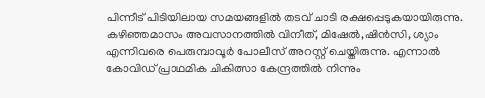പിന്നീട് പിടിയിലായ സമയങ്ങളില്‍ തടവ് ചാടി രക്ഷപ്പെടുകയായിരുന്നു. കഴിഞ്ഞമാസം അവസാനത്തില്‍ വിനീത്, മിഷേല്‍,ഷിന്‍സി, ശ്യാം എന്നിവരെ പെരുമ്പാവൂര്‍ പോലീസ് അറസ്റ്റ് ചെയ്തിരുന്നു. എന്നാല്‍ കോവിഡ് പ്രാഥമിക ചികിത്സാ കേന്ദ്രത്തില്‍ നിന്നും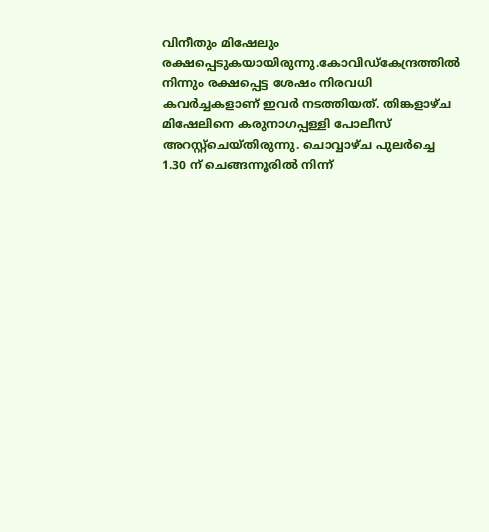വിനീതും മിഷേലും രക്ഷപ്പെടുകയായിരുന്നു.കോവിഡ്‌കേന്ദ്രത്തില്‍ നിന്നും രക്ഷപ്പെട്ട ശേഷം നിരവധി കവര്‍ച്ചകളാണ് ഇവര്‍ നടത്തിയത്. തിങ്കളാഴ്ച മിഷേലിനെ കരുനാഗപ്പള്ളി പോലീസ് അറസ്റ്റ്‌ചെയ്തിരുന്നു. ചൊവ്വാഴ്ച പുലര്‍ച്ചെ 1.30 ന് ചെങ്ങന്നൂരില്‍ നിന്ന്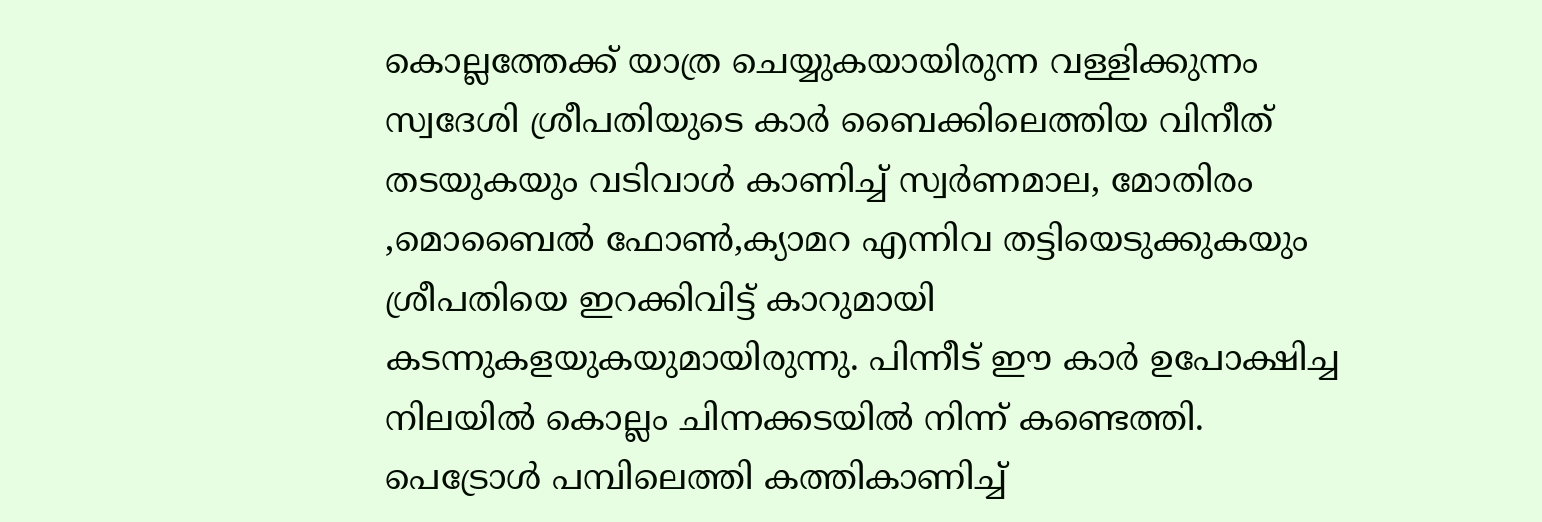കൊല്ലത്തേക്ക് യാത്ര ചെയ്യുകയായിരുന്ന വള്ളിക്കുന്നം സ്വദേശി ശ്രീപതിയുടെ കാര്‍ ബൈക്കിലെത്തിയ വിനീത് തടയുകയും വടിവാള്‍ കാണിച്ച് സ്വര്‍ണമാല, മോതിരം ,മൊബൈല്‍ ഫോണ്‍,ക്യാമറ എന്നിവ തട്ടിയെടുക്കുകയും ശ്രീപതിയെ ഇറക്കിവിട്ട് കാറുമായി കടന്നുകളയുകയുമായിരുന്നു. പിന്നീട് ഈ കാര്‍ ഉപോക്ഷിച്ച നിലയില്‍ കൊല്ലം ചിന്നക്കടയില്‍ നിന്ന് കണ്ടെത്തി. പെട്രോള്‍ പമ്പിലെത്തി കത്തികാണിച്ച്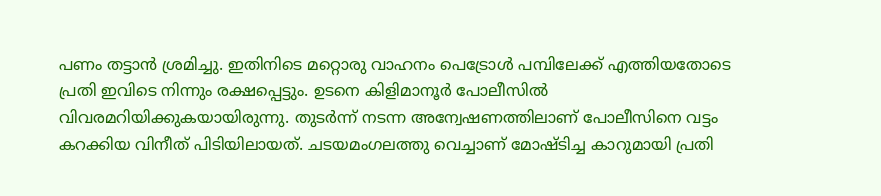പണം തട്ടാന്‍ ശ്രമിച്ചു. ഇതിനിടെ മറ്റൊരു വാഹനം പെട്രോള്‍ പമ്പിലേക്ക് എത്തിയതോടെ പ്രതി ഇവിടെ നിന്നും രക്ഷപ്പെട്ടും. ഉടനെ കിളിമാനൂര്‍ പോലീസില്‍ വിവരമറിയിക്കുകയായിരുന്നു. തുടര്‍ന്ന് നടന്ന അന്വേഷണത്തിലാണ് പോലീസിനെ വട്ടം കറക്കിയ വിനീത് പിടിയിലായത്. ചടയമംഗലത്തു വെച്ചാണ് മോഷ്ടിച്ച കാറുമായി പ്രതി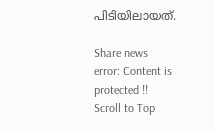പിടിയിലായത്.

Share news
error: Content is protected !!
Scroll to Top